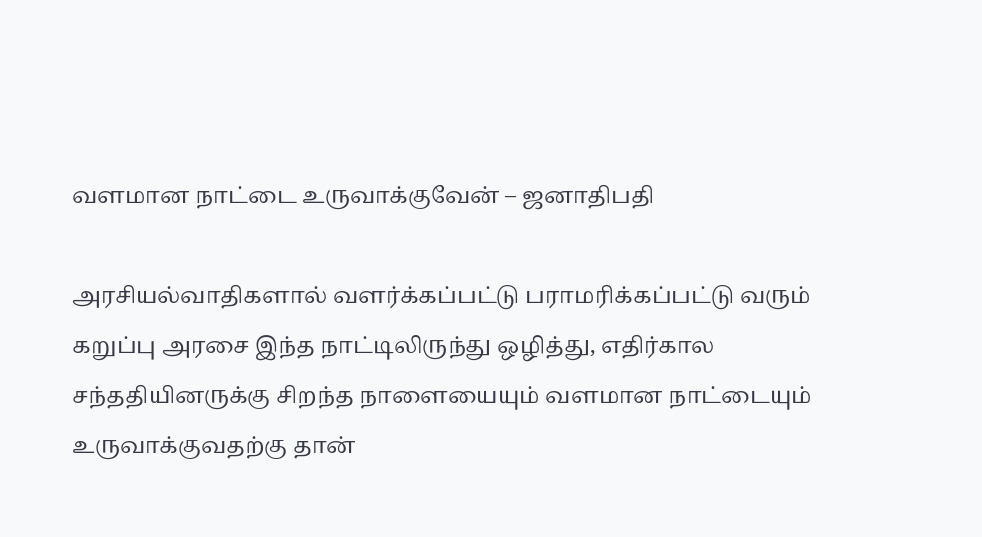வளமான நாட்டை உருவாக்குவேன் – ஜனாதிபதி

அரசியல்வாதிகளால் வளர்க்கப்பட்டு பராமரிக்கப்பட்டு வரும் கறுப்பு அரசை இந்த நாட்டிலிருந்து ஒழித்து, எதிர்கால சந்ததியினருக்கு சிறந்த நாளையையும் வளமான நாட்டையும் உருவாக்குவதற்கு தான்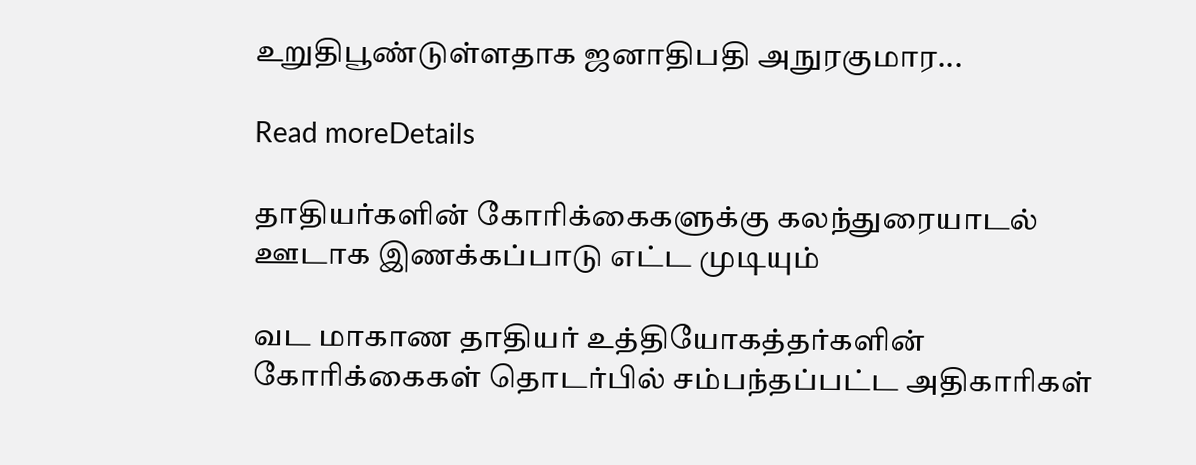உறுதிபூண்டுள்ளதாக ஜனாதிபதி அநுரகுமார...

Read moreDetails

தாதியர்களின் கோரிக்கைகளுக்கு கலந்துரையாடல் ஊடாக இணக்கப்பாடு எட்ட முடியும்

வட மாகாண தாதியர் உத்தியோகத்தர்களின் கோரிக்கைகள் தொடர்பில் சம்பந்தப்பட்ட அதிகாரிகள்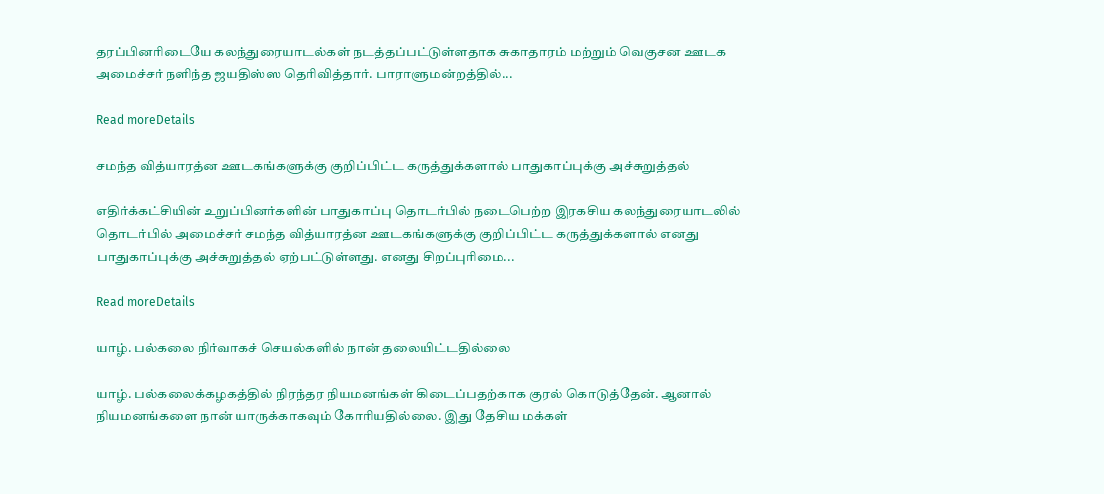தரப்பினரிடையே கலந்துரையாடல்கள் நடத்தப்பட்டுள்ளதாக சுகாதாரம் மற்றும் வெகுசன ஊடக அமைச்சர் நளிந்த ஜயதிஸ்ஸ தெரிவித்தார். பாராளுமன்றத்தில்...

Read moreDetails

சமந்த வித்யாரத்ன ஊடகங்களுக்கு குறிப்பிட்ட கருத்துக்களால் பாதுகாப்புக்கு அச்சுறுத்தல்

எதிர்க்கட்சியின் உறுப்பினர்களின் பாதுகாப்பு தொடர்பில் நடைபெற்ற இரகசிய கலந்துரையாடலில் தொடர்பில் அமைச்சர் சமந்த வித்யாரத்ன ஊடகங்களுக்கு குறிப்பிட்ட கருத்துக்களால் எனது பாதுகாப்புக்கு அச்சுறுத்தல் ஏற்பட்டுள்ளது. எனது சிறப்புரிமை...

Read moreDetails

யாழ். பல்கலை நிர்வாகச் செயல்களில் நான் தலையிட்டதில்லை

யாழ். பல்கலைக்கழகத்தில் நிரந்தர நியமனங்கள் கிடைப்பதற்காக குரல் கொடுத்தேன். ஆனால் நியமனங்களை நான் யாருக்காகவும் கோரியதில்லை. இது தேசிய மக்கள்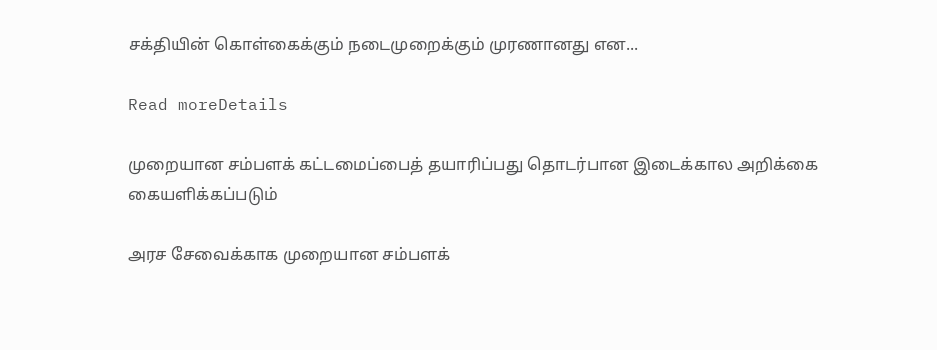சக்தியின் கொள்கைக்கும் நடைமுறைக்கும் முரணானது என...

Read moreDetails

முறையான சம்பளக் கட்டமைப்பைத் தயாரிப்பது தொடர்பான இடைக்கால அறிக்கை கையளிக்கப்படும்

அரச சேவைக்காக முறையான சம்பளக்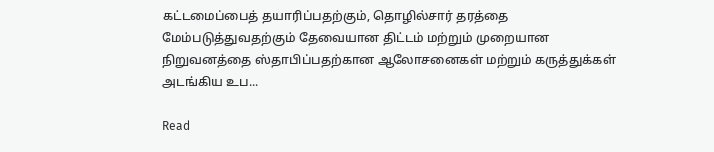கட்டமைப்பைத் தயாரிப்பதற்கும், தொழில்சார் தரத்தை மேம்படுத்துவதற்கும் தேவையான திட்டம் மற்றும் முறையான நிறுவனத்தை ஸ்தாபிப்பதற்கான ஆலோசனைகள் மற்றும் கருத்துக்கள் அடங்கிய உப...

Read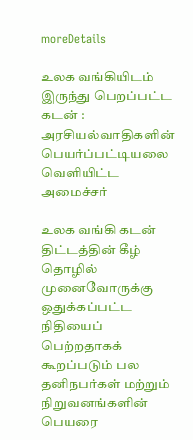moreDetails

உலக வங்கியிடம் இருந்து பெறப்பட்ட கடன் : அரசியல்வாதிகளின் பெயர்ப்பட்டியலை வெளியிட்ட அமைச்சர்

உலக வங்கி கடன் திட்டத்தின் கீழ் தொழில் முனைவோருக்கு ஒதுக்கப்பட்ட நிதியைப் பெற்றதாகக் கூறப்படும் பல தனிநபர்கள் மற்றும் நிறுவனங்களின் பெயரை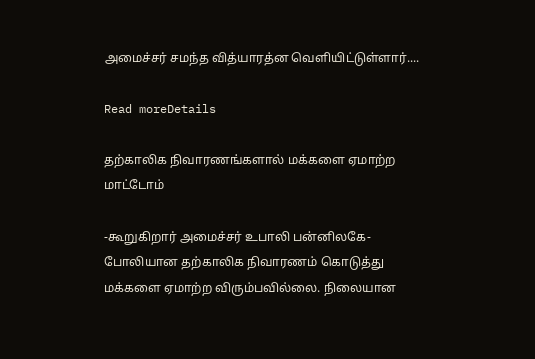அமைச்சர் சமந்த வித்யாரத்ன வெளியிட்டுள்ளார்....

Read moreDetails

தற்காலிக நிவாரணங்களால் மக்களை ஏமாற்ற மாட்டோம்

-கூறுகிறார் அமைச்சர் உபாலி பன்னிலகே- போலியான தற்காலிக நிவாரணம் கொடுத்து மக்களை ஏமாற்ற விரும்பவில்லை. நிலையான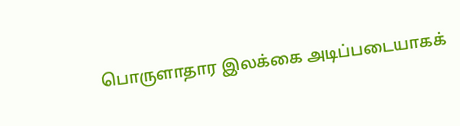பொருளாதார இலக்கை அடிப்படையாகக்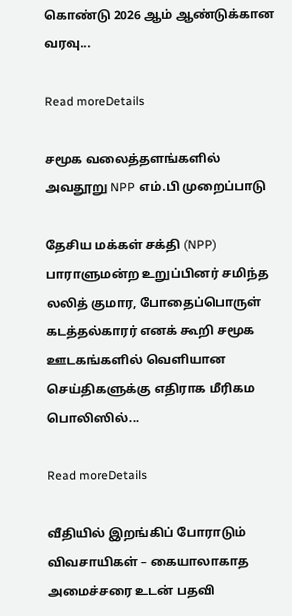கொண்டு 2026 ஆம் ஆண்டுக்கான வரவு...

Read moreDetails

சமூக வலைத்தளங்களில் அவதூறு NPP எம்.பி முறைப்பாடு

தேசிய மக்கள் சக்தி (NPP) பாராளுமன்ற உறுப்பினர் சமிந்த லலித் குமார, போதைப்பொருள் கடத்தல்காரர் எனக் கூறி சமூக ஊடகங்களில் வெளியான செய்திகளுக்கு எதிராக மீரிகம பொலிஸில்...

Read moreDetails

வீதியில் இறங்கிப் போராடும் விவசாயிகள் – கையாலாகாத அமைச்சரை உடன் பதவி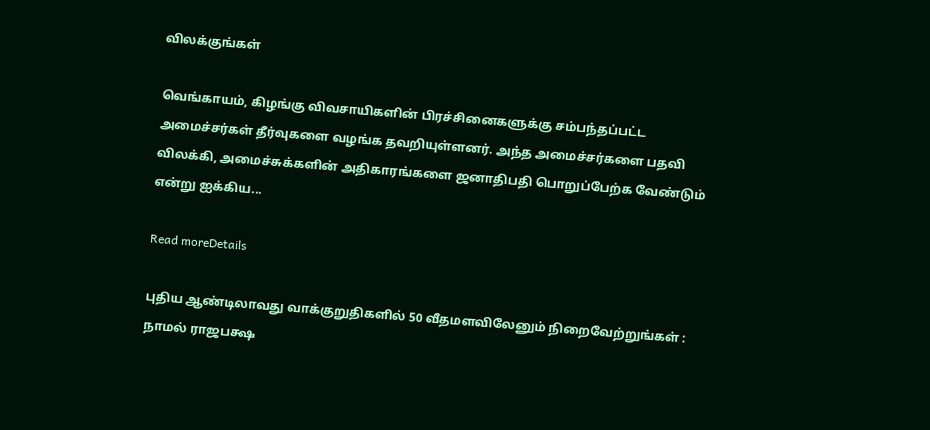விலக்குங்கள்

வெங்காயம், கிழங்கு விவசாயிகளின் பிரச்சினைகளுக்கு சம்பந்தப்பட்ட அமைச்சர்கள் தீர்வுகளை வழங்க தவறியுள்ளனர். அந்த அமைச்சர்களை பதவி விலக்கி, அமைச்சுக்களின் அதிகாரங்களை ஜனாதிபதி பொறுப்பேற்க வேண்டும் என்று ஐக்கிய...

Read moreDetails

புதிய ஆண்டிலாவது வாக்குறுதிகளில் 50 வீதமளவிலேனும் நிறைவேற்றுங்கள் : நாமல் ராஜபக்ஷ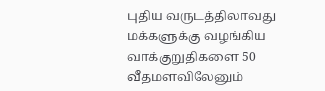புதிய வருடத்திலாவது மக்களுக்கு வழங்கிய வாக்குறுதிகளை 50 வீதமளவிலேனும்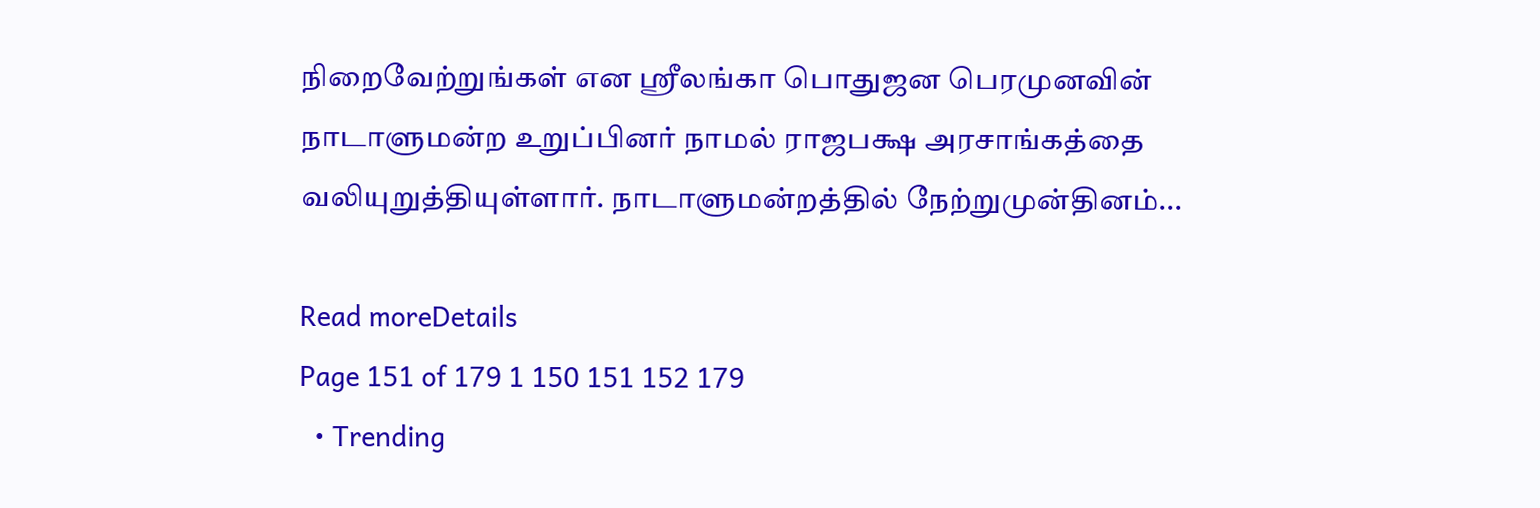நிறைவேற்றுங்கள் என ஸ்ரீலங்கா பொதுஜன பெரமுனவின் நாடாளுமன்ற உறுப்பினர் நாமல் ராஜபக்ஷ அரசாங்கத்தை வலியுறுத்தியுள்ளார். நாடாளுமன்றத்தில் நேற்றுமுன்தினம்...

Read moreDetails
Page 151 of 179 1 150 151 152 179
  • Trending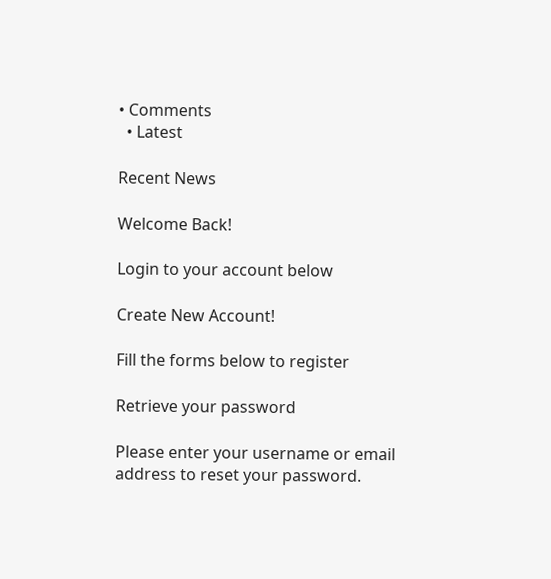• Comments
  • Latest

Recent News

Welcome Back!

Login to your account below

Create New Account!

Fill the forms below to register

Retrieve your password

Please enter your username or email address to reset your password.